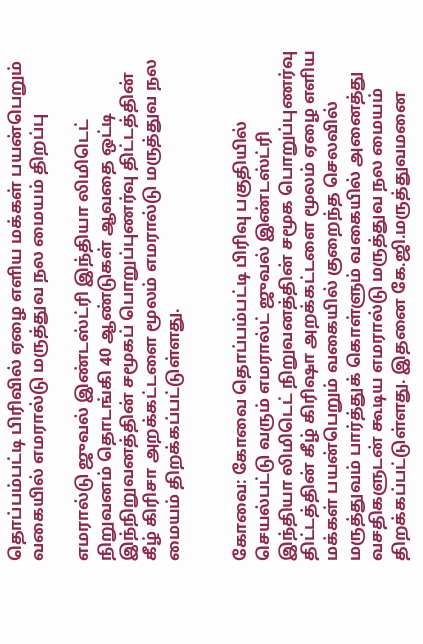தொப்பம்பட்டி பிரிவில் ஏழை எளிய மக்கள் பயன்பெறும் வகையில் எமரால்டு மருத்துவ நல மையம் திறப்பு

எமரால்டு ஜுவல் இண்டஸ்ட்ரி இந்தியா லிமிடெட் நிறுவனம் தொடங்கி 40 ஆண்டுகள் ஆவதை ஒட்டி இந்நிறுவனத்தின் சமூகப் பொறுப்புணர்வு திட்டத்தின் கீழ் கிரிசா அறக்கட்டளை மூலம் எமரால்டு மருத்துவ நல மையம் திறக்கப்பட்டுள்ளது.


கோவை: கோவை தொப்பம்பட்டி பிரிவு பகுதியில் செயல்பட்டு வரும் எமரால்ட் ஜுவல் இண்டஸ்ட்ரி இந்தியா லிமிடெட் நிறுவனத்தின் சமூக பொறுப்புணர்வு திட்டத்தின் கீழ் கிரிஷா அறக்கட்டளை மூலம் ஏழை எளிய மக்கள் பயன்பெறும் வகையில் குறைந்த செலவில் மருத்துவம் பார்த்துக் கொள்ளும் வகையில் அனைத்து வசதிகளுடன் கூடிய எமரால்டு மருத்துவ நல மையம் திறக்கப்பட்டுள்ளது. இதனை கே.ஜி.மருத்துவமனை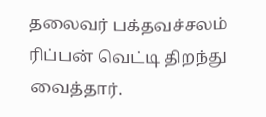தலைவர் பக்தவச்சலம் ரிப்பன் வெட்டி திறந்து வைத்தார்.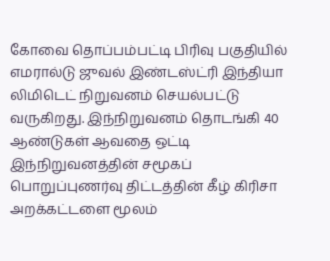கோவை தொப்பம்பட்டி பிரிவு பகுதியில் எமரால்டு ஜுவல் இண்டஸ்ட்ரி இந்தியா லிமிடெட் நிறுவனம் செயல்பட்டு வருகிறது. இந்நிறுவனம் தொடங்கி 40 ஆண்டுகள் ஆவதை ஒட்டி இந்நிறுவனத்தின் சமூகப் பொறுப்புணர்வு திட்டத்தின் கீழ் கிரிசா அறக்கட்டளை மூலம்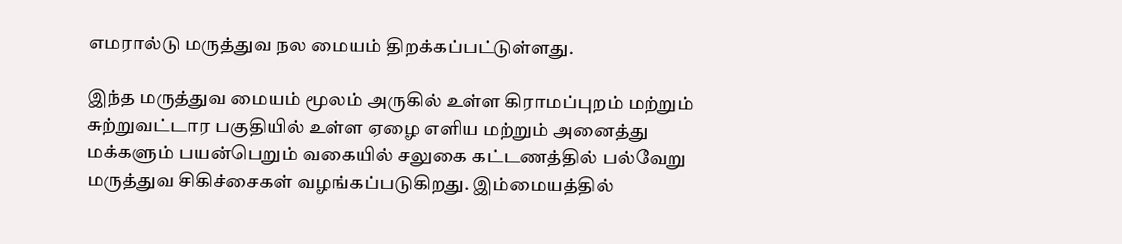எமரால்டு மருத்துவ நல மையம் திறக்கப்பட்டுள்ளது.

இந்த மருத்துவ மையம் மூலம் அருகில் உள்ள கிராமப்புறம் மற்றும் சுற்றுவட்டார பகுதியில் உள்ள ஏழை எளிய மற்றும் அனைத்து மக்களும் பயன்பெறும் வகையில் சலுகை கட்டணத்தில் பல்வேறு மருத்துவ சிகிச்சைகள் வழங்கப்படுகிறது. இம்மையத்தில்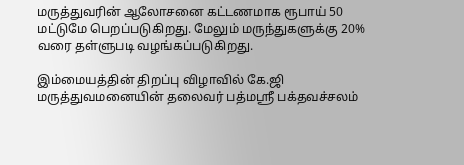மருத்துவரின் ஆலோசனை கட்டணமாக ரூபாய் 50 மட்டுமே பெறப்படுகிறது. மேலும் மருந்துகளுக்கு 20% வரை தள்ளுபடி வழங்கப்படுகிறது.

இம்மையத்தின் திறப்பு விழாவில் கே.ஜி மருத்துவமனையின் தலைவர் பத்மஸ்ரீ பக்தவச்சலம்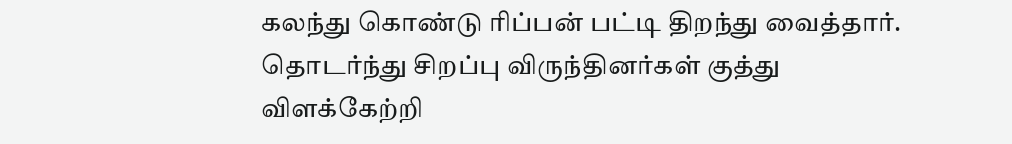கலந்து கொண்டு ரிப்பன் பட்டி திறந்து வைத்தார். தொடர்ந்து சிறப்பு விருந்தினர்கள் குத்து விளக்கேற்றி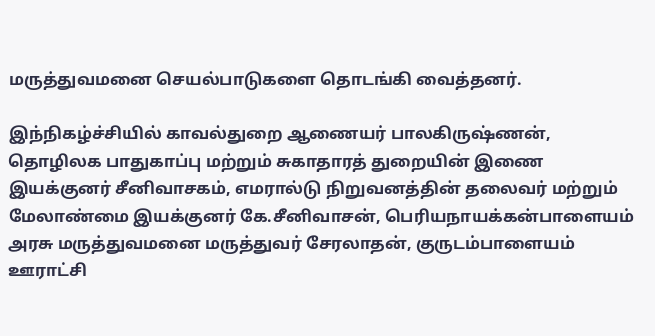மருத்துவமனை செயல்பாடுகளை தொடங்கி வைத்தனர்.

இந்நிகழ்ச்சியில் காவல்துறை ஆணையர் பாலகிருஷ்ணன், தொழிலக பாதுகாப்பு மற்றும் சுகாதாரத் துறையின் இணை இயக்குனர் சீனிவாசகம், எமரால்டு நிறுவனத்தின் தலைவர் மற்றும் மேலாண்மை இயக்குனர் கே.சீனிவாசன், பெரியநாயக்கன்பாளையம் அரசு மருத்துவமனை மருத்துவர் சேரலாதன், குருடம்பாளையம் ஊராட்சி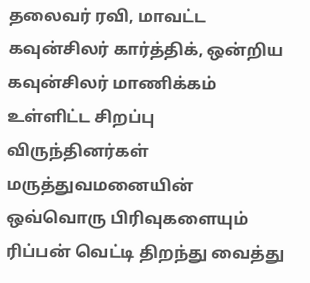தலைவர் ரவி, மாவட்ட கவுன்சிலர் கார்த்திக், ஒன்றிய கவுன்சிலர் மாணிக்கம் உள்ளிட்ட சிறப்பு விருந்தினர்கள் மருத்துவமனையின் ஒவ்வொரு பிரிவுகளையும் ரிப்பன் வெட்டி திறந்து வைத்து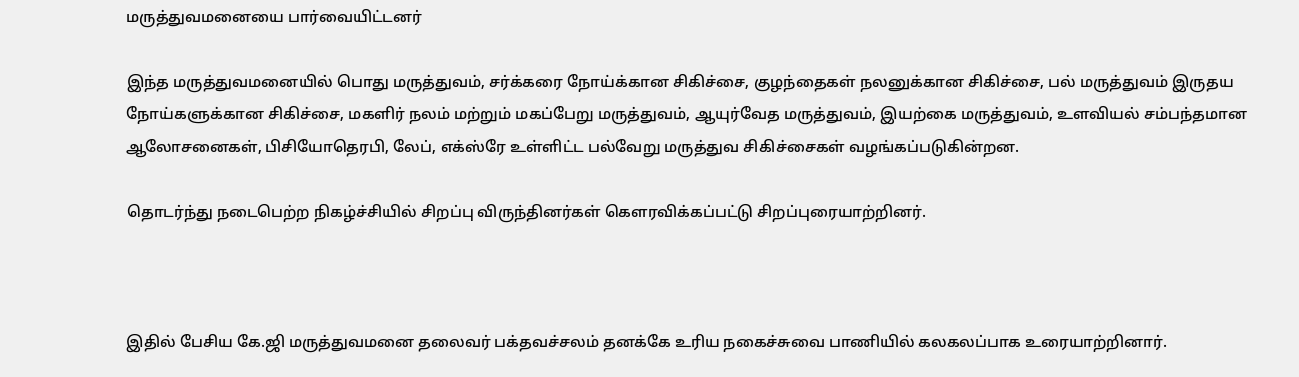மருத்துவமனையை பார்வையிட்டனர்

இந்த மருத்துவமனையில் பொது மருத்துவம், சர்க்கரை நோய்க்கான சிகிச்சை, குழந்தைகள் நலனுக்கான சிகிச்சை, பல் மருத்துவம் இருதய நோய்களுக்கான சிகிச்சை, மகளிர் நலம் மற்றும் மகப்பேறு மருத்துவம், ஆயுர்வேத மருத்துவம், இயற்கை மருத்துவம், உளவியல் சம்பந்தமான ஆலோசனைகள், பிசியோதெரபி, லேப், எக்ஸ்ரே உள்ளிட்ட பல்வேறு மருத்துவ சிகிச்சைகள் வழங்கப்படுகின்றன.

தொடர்ந்து நடைபெற்ற நிகழ்ச்சியில் சிறப்பு விருந்தினர்கள் கௌரவிக்கப்பட்டு சிறப்புரையாற்றினர்.



இதில் பேசிய கே.ஜி மருத்துவமனை தலைவர் பக்தவச்சலம் தனக்கே உரிய நகைச்சுவை பாணியில் கலகலப்பாக உரையாற்றினார்.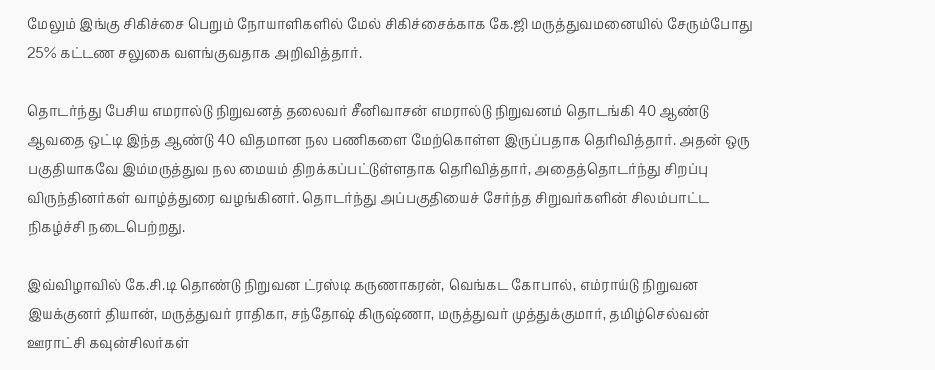மேலும் இங்கு சிகிச்சை பெறும் நோயாளிகளில் மேல் சிகிச்சைக்காக கே.ஜி மருத்துவமனையில் சேரும்போது 25% கட்டண சலுகை வளங்குவதாக அறிவித்தார்.

தொடர்ந்து பேசிய எமரால்டு நிறுவனத் தலைவர் சீனிவாசன் எமரால்டு நிறுவனம் தொடங்கி 40 ஆண்டு ஆவதை ஒட்டி இந்த ஆண்டு 40 விதமான நல பணிகளை மேற்கொள்ள இருப்பதாக தெரிவித்தார். அதன் ஒரு பகுதியாகவே இம்மருத்துவ நல மையம் திறக்கப்பட்டுள்ளதாக தெரிவித்தார், அதைத்தொடர்ந்து சிறப்பு விருந்தினர்கள் வாழ்த்துரை வழங்கினர். தொடர்ந்து அப்பகுதியைச் சேர்ந்த சிறுவர்களின் சிலம்பாட்ட நிகழ்ச்சி நடைபெற்றது.

இவ்விழாவில் கே.சி.டி தொண்டு நிறுவன ட்ரஸ்டி கருணாகரன், வெங்கட கோபால், எம்ராய்டு நிறுவன இயக்குனர் தியான், மருத்துவர் ராதிகா, சந்தோஷ் கிருஷ்ணா, மருத்துவர் முத்துக்குமார், தமிழ்செல்வன் ஊராட்சி கவுன்சிலர்கள்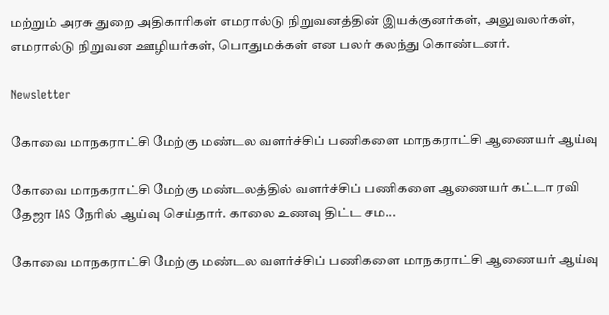மற்றும் அரசு துறை அதிகாரிகள் எமரால்டு நிறுவனத்தின் இயக்குனர்கள், அலுவலர்கள், எமரால்டு நிறுவன ஊழியர்கள், பொதுமக்கள் என பலர் கலந்து கொண்டனர்.

Newsletter

கோவை மாநகராட்சி மேற்கு மண்டல வளர்ச்சிப் பணிகளை மாநகராட்சி ஆணையர் ஆய்வு

கோவை மாநகராட்சி மேற்கு மண்டலத்தில் வளர்ச்சிப் பணிகளை ஆணையர் கட்டா ரவி தேஜா IAS நேரில் ஆய்வு செய்தார். காலை உணவு திட்ட சம...

கோவை மாநகராட்சி மேற்கு மண்டல வளர்ச்சிப் பணிகளை மாநகராட்சி ஆணையர் ஆய்வு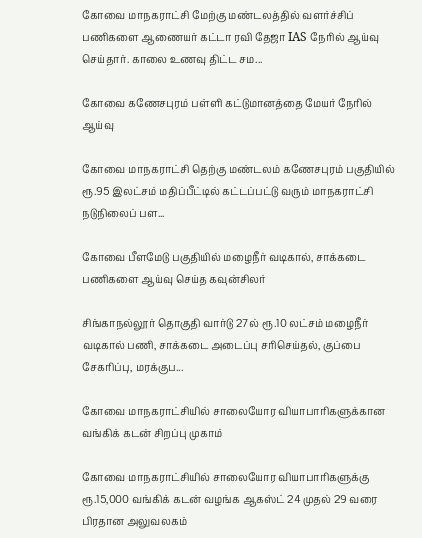கோவை மாநகராட்சி மேற்கு மண்டலத்தில் வளர்ச்சிப் பணிகளை ஆணையர் கட்டா ரவி தேஜா IAS நேரில் ஆய்வு செய்தார். காலை உணவு திட்ட சம...

கோவை கணேசபுரம் பள்ளி கட்டுமானத்தை மேயர் நேரில் ஆய்வு

கோவை மாநகராட்சி தெற்கு மண்டலம் கணேசபுரம் பகுதியில் ரூ.95 இலட்சம் மதிப்பீட்டில் கட்டப்பட்டு வரும் மாநகராட்சி நடுநிலைப் பள...

கோவை பீளமேடு பகுதியில் மழைநீர் வடிகால், சாக்கடை பணிகளை ஆய்வு செய்த கவுன்சிலர்

சிங்காநல்லூர் தொகுதி வார்டு 27ல் ரூ.10 லட்சம் மழைநீர் வடிகால் பணி, சாக்கடை அடைப்பு சரிசெய்தல், குப்பை சேகரிப்பு, மரக்குப...

கோவை மாநகராட்சியில் சாலையோர வியாபாரிகளுக்கான வங்கிக் கடன் சிறப்பு முகாம்

கோவை மாநகராட்சியில் சாலையோர வியாபாரிகளுக்கு ரூ.15,000 வங்கிக் கடன் வழங்க ஆகஸ்ட் 24 முதல் 29 வரை பிரதான அலுவலகம்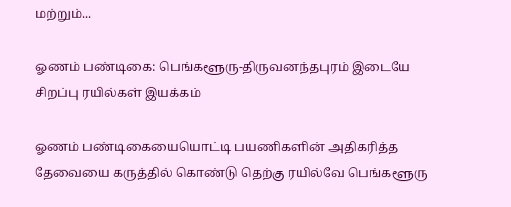மற்றும்...

ஓணம் பண்டிகை: பெங்களூரு-திருவனந்தபுரம் இடையே சிறப்பு ரயில்கள் இயக்கம்

ஓணம் பண்டிகையையொட்டி பயணிகளின் அதிகரித்த தேவையை கருத்தில் கொண்டு தெற்கு ரயில்வே பெங்களூரு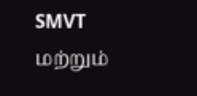SMVT மற்றும்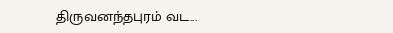திருவனந்தபுரம் வட...